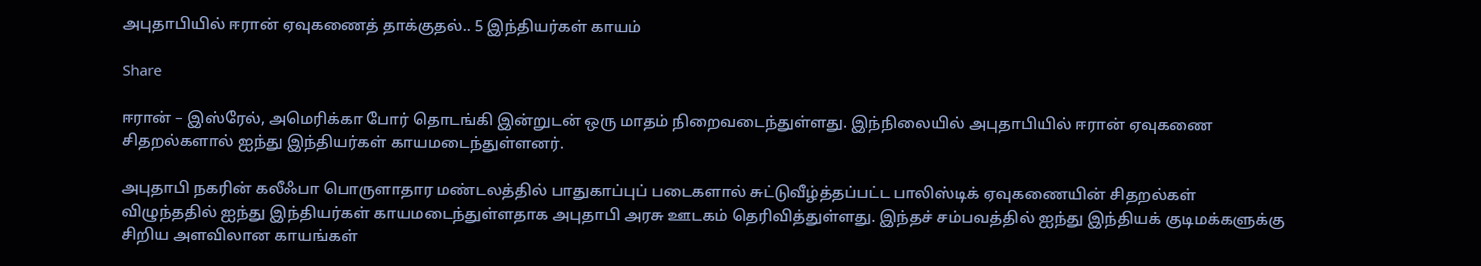அபுதாபியில் ஈரான் ஏவுகணைத் தாக்குதல்.. 5 இந்தியர்கள் காயம்

Share

ஈரான் – இஸ்ரேல், அமெரிக்கா போர் தொடங்கி இன்றுடன் ஒரு மாதம் நிறைவடைந்துள்ளது. இந்நிலையில் அபுதாபியில் ஈரான் ஏவுகணை சிதறல்களால் ஐந்து இந்தியர்கள் காயமடைந்துள்ளனர்.

அபுதாபி நகரின் கலீஃபா பொருளாதார மண்டலத்தில் பாதுகாப்புப் படைகளால் சுட்டுவீழ்த்தப்பட்ட பாலிஸ்டிக் ஏவுகணையின் சிதறல்கள் விழுந்ததில் ஐந்து இந்தியர்கள் காயமடைந்துள்ளதாக அபுதாபி அரசு ஊடகம் தெரிவித்துள்ளது. இந்தச் சம்பவத்தில் ஐந்து இந்தியக் குடிமக்களுக்கு சிறிய அளவிலான காயங்கள்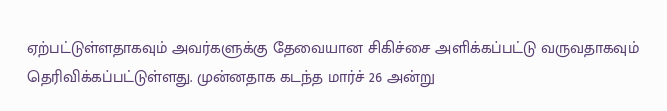ஏற்பட்டுள்ளதாகவும் அவர்களுக்கு தேவையான சிகிச்சை அளிக்கப்பட்டு வருவதாகவும் தெரிவிக்கப்பட்டுள்ளது. முன்னதாக கடந்த மார்ச் 26 அன்று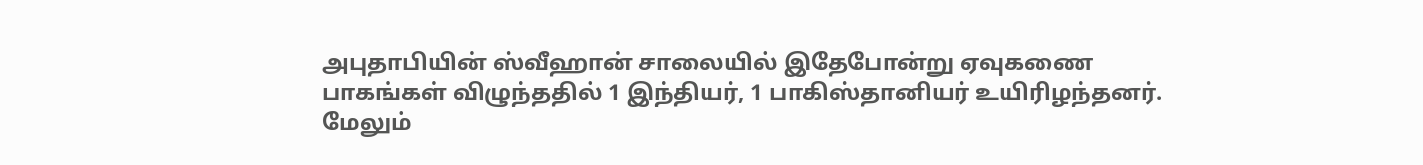அபுதாபியின் ஸ்வீஹான் சாலையில் இதேபோன்று ஏவுகணை பாகங்கள் விழுந்ததில் 1 இந்தியர், 1 பாகிஸ்தானியர் உயிரிழந்தனர். மேலும்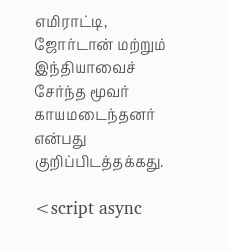எமிராட்டி, ஜோர்டான் மற்றும் இந்தியாவைச் சேர்ந்த மூவர் காயமடைந்தனர் என்பது குறிப்பிடத்தக்கது.

<script async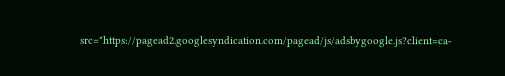src="https://pagead2.googlesyndication.com/pagead/js/adsbygoogle.js?client=ca-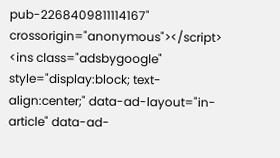pub-2268409811114167" crossorigin="anonymous"></script> <ins class="adsbygoogle" style="display:block; text-align:center;" data-ad-layout="in-article" data-ad-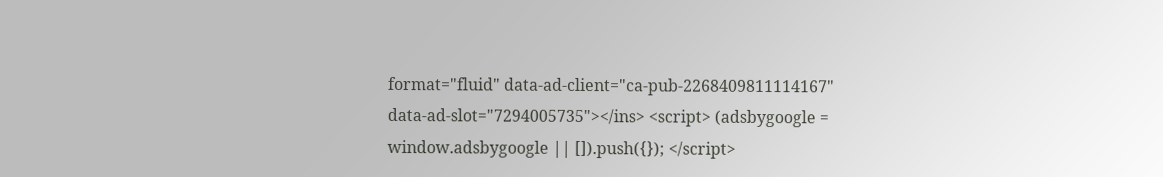format="fluid" data-ad-client="ca-pub-2268409811114167" data-ad-slot="7294005735"></ins> <script> (adsbygoogle = window.adsbygoogle || []).push({}); </script>